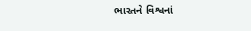ભારતને વિશ્વનાં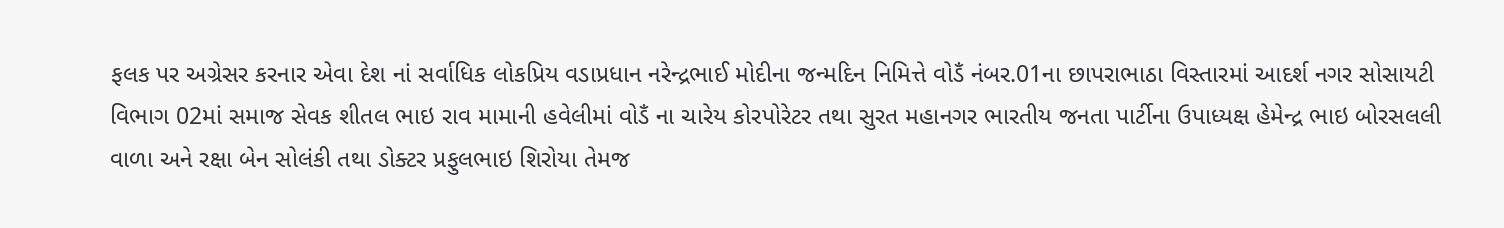ફલક પર અગ્રેસર કરનાર એવા દેશ નાં સર્વાધિક લોકપ્રિય વડાપ્રધાન નરેન્દ્રભાઈ મોદીના જન્મદિન નિમિત્તે વોડઁ નંબર.01ના છાપરાભાઠા વિસ્તારમાં આદર્શ નગર સોસાયટી વિભાગ 02માં સમાજ સેવક શીતલ ભાઇ રાવ મામાની હવેલીમાં વોડઁ ના ચારેય કોરપોરેટર તથા સુરત મહાનગર ભારતીય જનતા પાર્ટીના ઉપાધ્યક્ષ હેમેન્દ્ર ભાઇ બોરસલલી વાળા અને રક્ષા બેન સોલંકી તથા ડોક્ટર પ્રફુલભાઇ શિરોયા તેમજ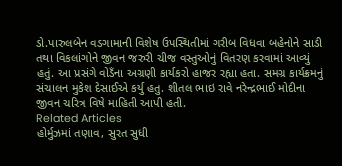ડો.પારુલબેન વડગામાની વિશેષ ઉપસ્થિતીમાં ગરીબ વિધવા બહેનોને સાડી તથા વિકલાંગોને જીવન જરુરી ચીજ વસ્તુઓનું વિતરણ કરવામાં આવ્યું હતું. આ પ્રસંગે વોડઁના અગ્રણી કાર્યકરો હાજર રહ્યા હતા. સમગ્ર કાર્યક્રમનું સંચાલન મુકેશ દેસાઈએ કર્યુ હતુ. શીતલ ભાઇ રાવે નરેન્દ્રભાઈ મોદીના જીવન ચરિત્ર વિષે માહિતી આપી હતી.
Related Articles
હોર્મુઝમાં તણાવ, સુરત સુધી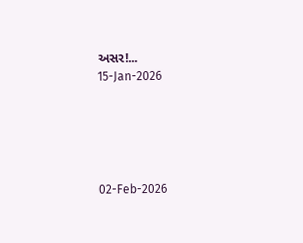અસર!...
15-Jan-2026





02-Feb-2026